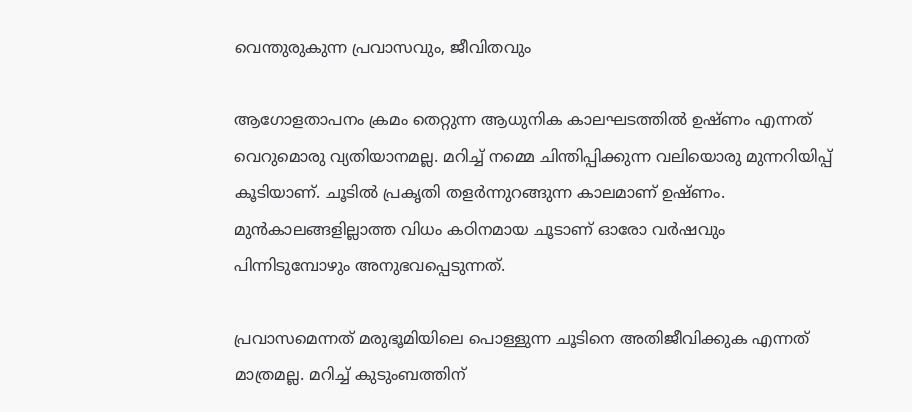വെന്തുരുകുന്ന പ്രവാസവും, ജീവിതവും

ആഗോളതാപനം ക്രമം തെറ്റുന്ന ആധുനിക കാലഘടത്തിൽ ഉഷ്ണം എന്നത് വെറുമൊരു വ്യതിയാനമല്ല. മറിച്ച് നമ്മെ ചിന്തിപ്പിക്കുന്ന വലിയൊരു മുന്നറിയിപ്പ് കൂടിയാണ്. ചൂടിൽ പ്രകൃതി തളർന്നുറങ്ങുന്ന കാലമാണ് ഉഷ്ണം. മുൻകാലങ്ങളില്ലാത്ത വിധം കഠിനമായ ചൂടാണ് ഓരോ വർഷവും പിന്നിടുമ്പോഴും അനുഭവപ്പെടുന്നത്.

പ്രവാസമെന്നത് മരുഭൂമിയിലെ പൊള്ളുന്ന ചൂടിനെ അതിജീവിക്കുക എന്നത് മാത്രമല്ല. മറിച്ച് കുടുംബത്തിന്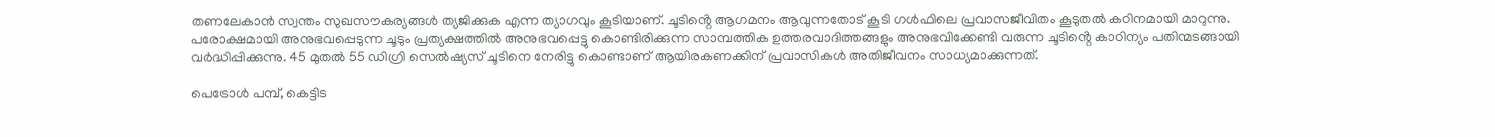തണലേകാൻ സ്വന്തം സുഖസൗകര്യങ്ങൾ ത്യജിക്കുക എന്ന ത്യാഗവും കൂടിയാണ്. ചൂടിൻ്റെ ആഗമനം ആവുന്നതോട് കൂടി ഗൾഫിലെ പ്രവാസജീവിതം കൂടുതൽ കഠിനമായി മാറുന്നു. പരോക്ഷമായി അനുഭവപ്പെടുന്ന ചൂടും പ്രത്യക്ഷത്തിൽ അനുഭവപ്പെട്ടു കൊണ്ടിരിക്കുന്ന സാമ്പത്തിക ഉത്തരവാദിത്തങ്ങളും അനുഭവിക്കേണ്ടി വരുന്ന ചൂടിൻ്റെ കാഠിന്യം പതിന്മടങ്ങായി വർദ്ധിപ്പിക്കുന്നു. 45 മുതൽ 55 ഡിഗ്രി സെൽഷ്യസ് ചൂടിനെ നേരിട്ടു കൊണ്ടാണ് ആയിരകണക്കിന് പ്രവാസികൾ അതിജീവനം സാധ്യമാക്കുന്നത്.

പെട്രോൾ പമ്പ്, കെട്ടിട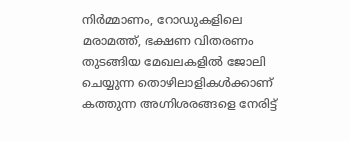നിർമ്മാണം, റോഡുകളിലെ മരാമത്ത്, ഭക്ഷണ വിതരണം തുടങ്ങിയ മേഖലകളിൽ ജോലി ചെയ്യുന്ന തൊഴിലാളികൾക്കാണ് കത്തുന്ന അഗ്നിശരങ്ങളെ നേരിട്ട്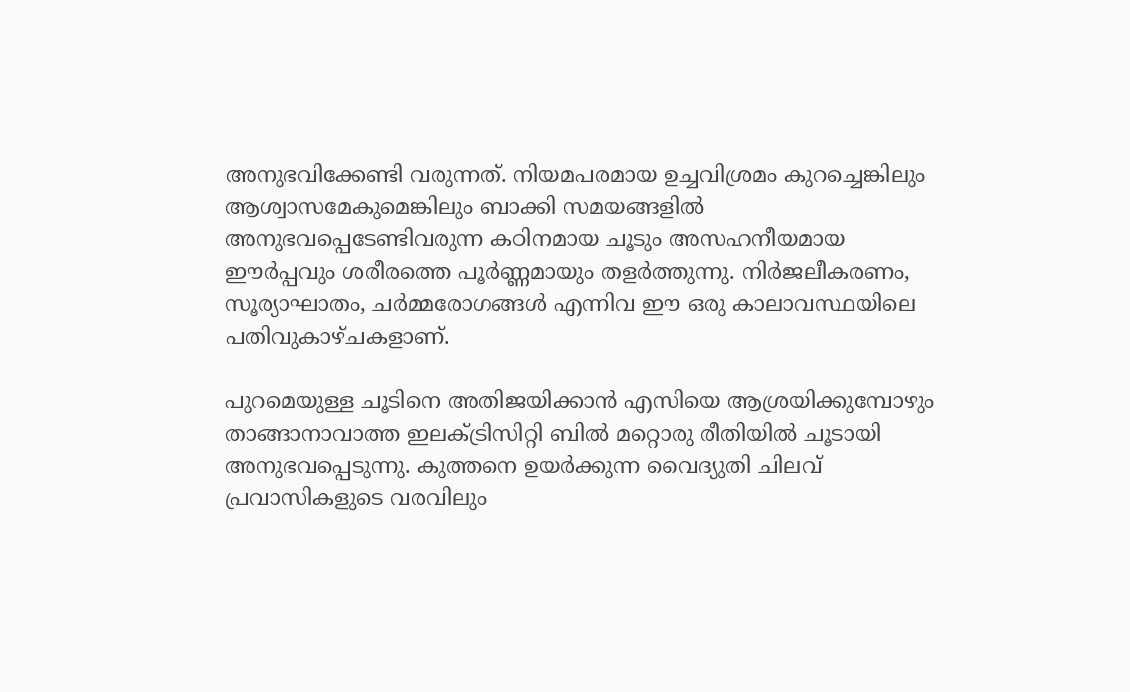അനുഭവിക്കേണ്ടി വരുന്നത്. നിയമപരമായ ഉച്ചവിശ്രമം കുറച്ചെങ്കിലും ആശ്വാസമേകുമെങ്കിലും ബാക്കി സമയങ്ങളിൽ അനുഭവപ്പെടേണ്ടിവരുന്ന കഠിനമായ ചൂടും അസഹനീയമായ ഈർപ്പവും ശരീരത്തെ പൂർണ്ണമായും തളർത്തുന്നു. നിർജലീകരണം, സൂര്യാഘാതം, ചർമ്മരോഗങ്ങൾ എന്നിവ ഈ ഒരു കാലാവസ്ഥയിലെ പതിവുകാഴ്ചകളാണ്.

പുറമെയുള്ള ചൂടിനെ അതിജയിക്കാൻ എസിയെ ആശ്രയിക്കുമ്പോഴും താങ്ങാനാവാത്ത ഇലക്ട്രിസിറ്റി ബിൽ മറ്റൊരു രീതിയിൽ ചൂടായി അനുഭവപ്പെടുന്നു. കുത്തനെ ഉയർക്കുന്ന വൈദ്യുതി ചിലവ് പ്രവാസികളുടെ വരവിലും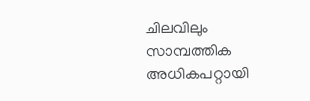ചിലവിലും സാമ്പത്തിക അധികപറ്റായി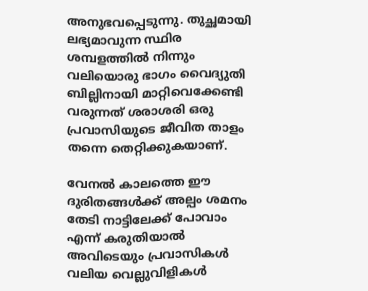അനുഭവപ്പെടുന്നു. തുച്ഛമായി ലഭ്യമാവുന്ന സ്ഥിര ശമ്പളത്തിൽ നിന്നും വലിയൊരു ഭാഗം വൈദ്യുതി ബില്ലിനായി മാറ്റിവെക്കേണ്ടി വരുന്നത് ശരാശരി ഒരു പ്രവാസിയുടെ ജീവിത താളം തന്നെ തെറ്റിക്കുകയാണ്.

വേനൽ കാലത്തെ ഈ ദുരിതങ്ങൾക്ക് അല്പം ശമനം തേടി നാട്ടിലേക്ക് പോവാം എന്ന് കരുതിയാൽ അവിടെയും പ്രവാസികൾ വലിയ വെല്ലുവിളികൾ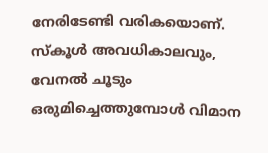നേരിടേണ്ടി വരികയൊണ്. സ്‌കൂൾ അവധികാലവും, വേനൽ ചൂടും ഒരുമിച്ചെത്തുമ്പോൾ വിമാന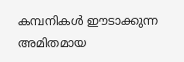കമ്പനികൾ ഈടാക്കുന്ന അമിതമായ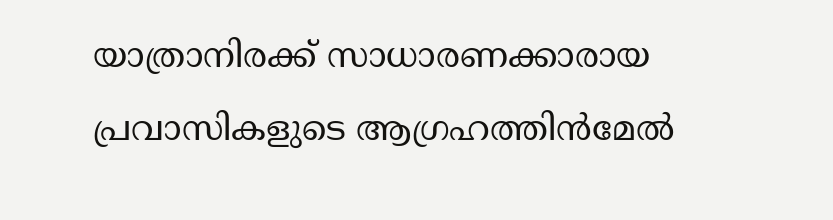യാത്രാനിരക്ക് സാധാരണക്കാരായ പ്രവാസികളുടെ ആഗ്രഹത്തിൻമേൽ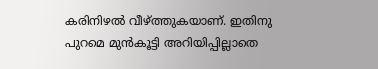കരിനിഴൽ വീഴ്ത്തുകയാണ്. ഇതിനു പുറമെ മുൻകൂട്ടി അറിയിപ്പില്ലാതെ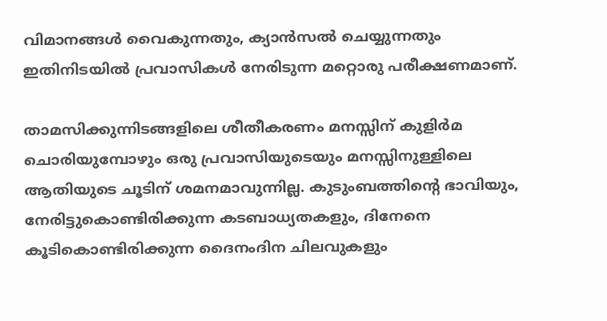വിമാനങ്ങൾ വൈകുന്നതും, ക്യാൻസൽ ചെയ്യുന്നതും ഇതിനിടയിൽ പ്രവാസികൾ നേരിടുന്ന മറ്റൊരു പരീക്ഷണമാണ്.

താമസിക്കുന്നിടങ്ങളിലെ ശീതീകരണം മനസ്സിന് കുളിർമ ചൊരിയുമ്പോഴും ഒരു പ്രവാസിയുടെയും മനസ്സിനുള്ളിലെ ആതിയുടെ ചൂടിന് ശമനമാവുന്നില്ല. കുടുംബത്തിൻ്റെ ഭാവിയും, നേരിട്ടുകൊണ്ടിരിക്കുന്ന കടബാധ്യതകളും, ദിനേനെ കൂടികൊണ്ടിരിക്കുന്ന ദൈനംദിന ചിലവുകളും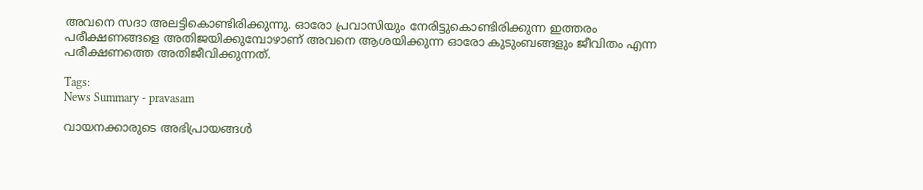അവനെ സദാ അലട്ടികൊണ്ടിരിക്കുന്നു. ഓരോ പ്രവാസിയും നേരിട്ടുകൊണ്ടിരിക്കുന്ന ഇത്തരം പരീക്ഷണങ്ങളെ അതിജയിക്കുമ്പോഴാണ് അവനെ ആശയിക്കുന്ന ഓരോ കുടുംബങ്ങളും ജീവിതം എന്ന പരീക്ഷണത്തെ അതിജീവിക്കുന്നത്.

Tags:
News Summary - pravasam

വായനക്കാരുടെ അഭിപ്രായങ്ങള്‍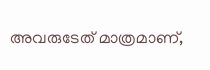അവരുടേത് മാത്രമാണ്,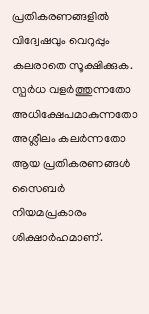പ്രതികരണങ്ങളിൽ വിദ്വേഷവും വെറുപ്പും കലരാതെ സൂക്ഷിക്കുക. സ്പർധ വളർത്തുന്നതോ അധിക്ഷേപമാകുന്നതോ അശ്ലീലം കലർന്നതോ ആയ പ്രതികരണങ്ങൾ സൈബർ നിയമപ്രകാരം ശിക്ഷാർഹമാണ്.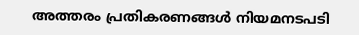അത്തരം പ്രതികരണങ്ങൾ നിയമനടപടി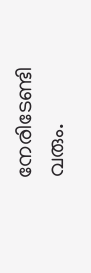നേരിടേണ്ടി വരും.